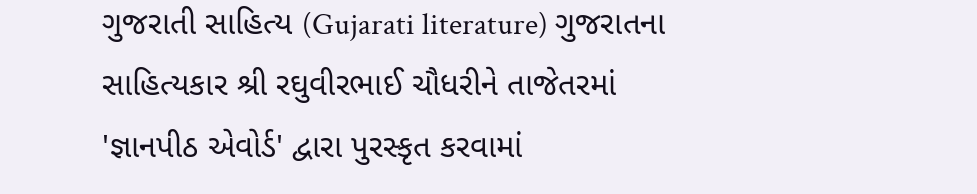ગુજરાતી સાહિત્ય (Gujarati literature) ગુજરાતના સાહિત્યકાર શ્રી રઘુવીરભાઈ ચૌધરીને તાજેતરમાં 'જ્ઞાનપીઠ એવોર્ડ' દ્વારા પુરસ્કૃત કરવામાં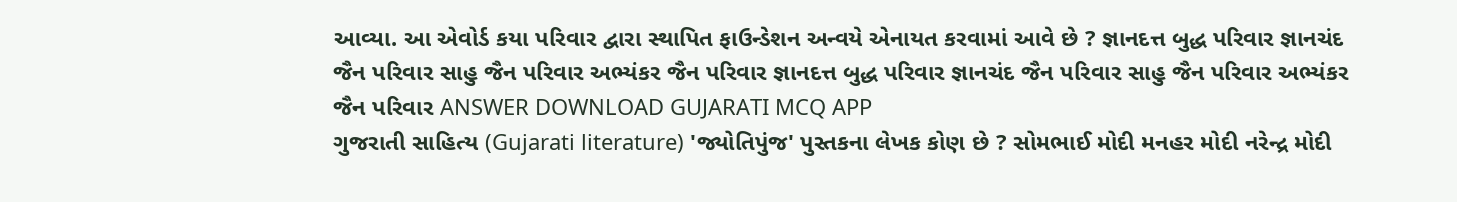આવ્યા. આ એવોર્ડ કયા પરિવાર દ્વારા સ્થાપિત ફાઉન્ડેશન અન્વયે એનાયત કરવામાં આવે છે ? જ્ઞાનદત્ત બુદ્ધ પરિવાર જ્ઞાનચંદ જૈન પરિવાર સાહુ જૈન પરિવાર અભ્યંકર જૈન પરિવાર જ્ઞાનદત્ત બુદ્ધ પરિવાર જ્ઞાનચંદ જૈન પરિવાર સાહુ જૈન પરિવાર અભ્યંકર જૈન પરિવાર ANSWER DOWNLOAD GUJARATI MCQ APP
ગુજરાતી સાહિત્ય (Gujarati literature) 'જ્યોતિપુંજ' પુસ્તકના લેખક કોણ છે ? સોમભાઈ મોદી મનહર મોદી નરેન્દ્ર મોદી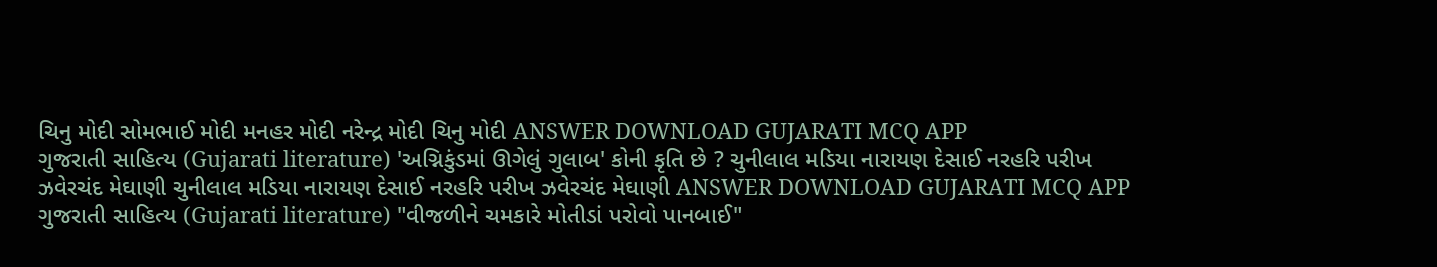ચિનુ મોદી સોમભાઈ મોદી મનહર મોદી નરેન્દ્ર મોદી ચિનુ મોદી ANSWER DOWNLOAD GUJARATI MCQ APP
ગુજરાતી સાહિત્ય (Gujarati literature) 'અગ્નિકુંડમાં ઊગેલું ગુલાબ' કોની કૃતિ છે ? ચુનીલાલ મડિયા નારાયણ દેસાઈ નરહરિ પરીખ ઝવેરચંદ મેઘાણી ચુનીલાલ મડિયા નારાયણ દેસાઈ નરહરિ પરીખ ઝવેરચંદ મેઘાણી ANSWER DOWNLOAD GUJARATI MCQ APP
ગુજરાતી સાહિત્ય (Gujarati literature) "વીજળીને ચમકારે મોતીડાં પરોવો પાનબાઈ"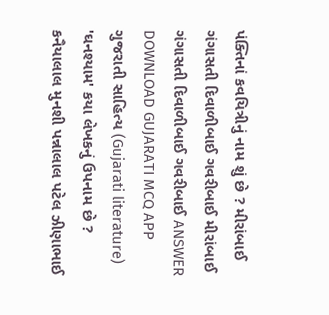પંક્તિનાં કવયિત્રીનું નામ શું છે ? મીરાંબાઈ ગંગાસતી દિવાળીબાઈ ગવરીબાઈ મીરાંબાઈ ગંગાસતી દિવાળીબાઈ ગવરીબાઈ ANSWER DOWNLOAD GUJARATI MCQ APP
ગુજરાતી સાહિત્ય (Gujarati literature) 'ઘનશ્યામ' કયા લેખકનું ઉપનામ છે ? કનૈયાલાલ મુનશી પન્નાલાલ પટેલ ઝીણાભાઈ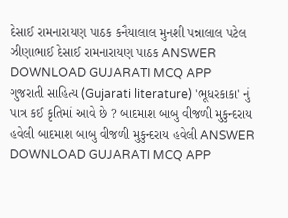દેસાઈ રામનારાયણ પાઠક કનૈયાલાલ મુનશી પન્નાલાલ પટેલ ઝીણાભાઈ દેસાઈ રામનારાયણ પાઠક ANSWER DOWNLOAD GUJARATI MCQ APP
ગુજરાતી સાહિત્ય (Gujarati literature) 'ભૂધરકાકા' નું પાત્ર કઈ કૃતિમાં આવે છે ? બાદમાશ બાબુ વીજળી મુકુન્દરાય હવેલી બાદમાશ બાબુ વીજળી મુકુન્દરાય હવેલી ANSWER DOWNLOAD GUJARATI MCQ APP